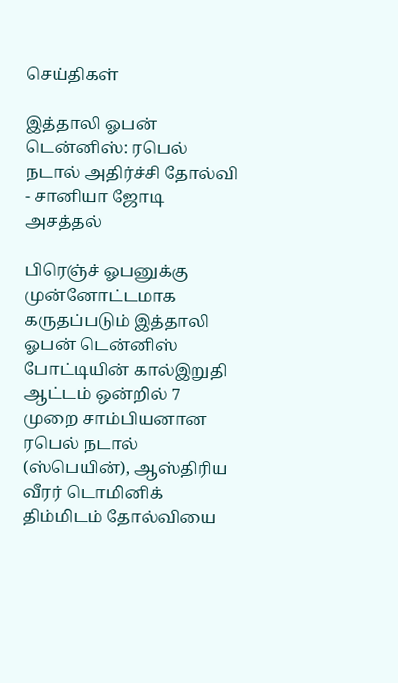செய்திகள்

இத்தாலி ஓபன் டென்னிஸ்: ரபெல் நடால் அதிர்ச்சி தோல்வி - சானியா ஜோடி அசத்தல்

பிரெஞ்ச் ஓபனுக்கு முன்னோட்டமாக கருதப்படும் இத்தாலி ஓபன் டென்னிஸ் போட்டியின் கால்இறுதி ஆட்டம் ஒன்றில் 7 முறை சாம்பியனான ரபெல் நடால் (ஸ்பெயின்), ஆஸ்திரிய வீரர் டொமினிக் திம்மிடம் தோல்வியை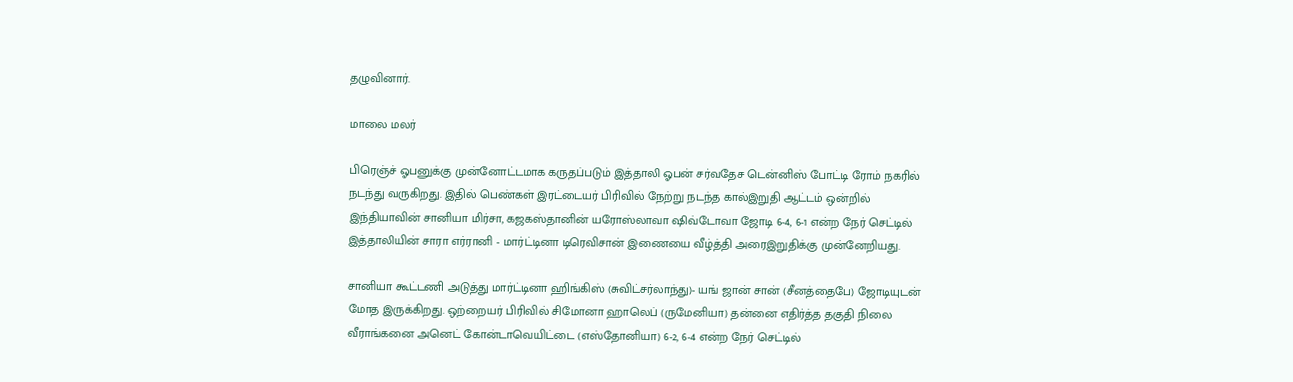தழுவினார்.

மாலை மலர்

பிரெஞ்ச் ஓபனுக்கு முன்னோட்டமாக கருதப்படும் இத்தாலி ஓபன் சர்வதேச டென்னிஸ் போட்டி ரோம் நகரில் நடந்து வருகிறது. இதில் பெண்கள் இரட்டையர் பிரிவில் நேற்று நடந்த கால்இறுதி ஆட்டம் ஒன்றில் இந்தியாவின் சானியா மிர்சா, கஜகஸ்தானின் யரோஸ்லாவா ஷிவ்டோவா ஜோடி 6-4, 6-1 என்ற நேர் செட்டில் இத்தாலியின் சாரா எர்ரானி - மார்ட்டினா டிரெவிசான் இணையை வீழ்த்தி அரைஇறுதிக்கு முன்னேறியது.

சானியா கூட்டணி அடுத்து மார்ட்டினா ஹிங்கிஸ் (சுவிட்சர்லாந்து)- யங் ஜான் சான் (சீனத்தைபே) ஜோடியுடன் மோத இருக்கிறது. ஒற்றையர் பிரிவில் சிமோனா ஹாலெப் (ருமேனியா) தன்னை எதிர்த்த தகுதி நிலை வீராங்கனை அனெட் கோன்டாவெயிட்டை (எஸ்தோனியா) 6-2, 6-4 என்ற நேர் செட்டில்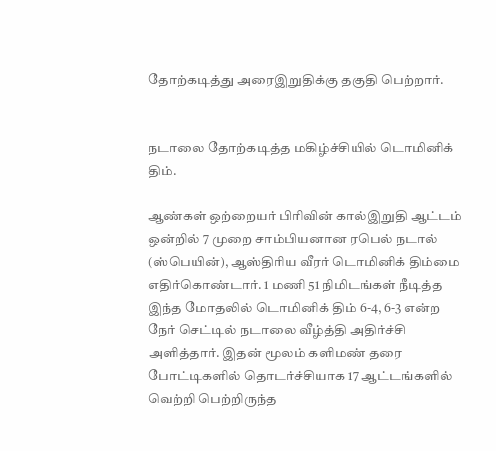தோற்கடித்து அரைஇறுதிக்கு தகுதி பெற்றார்.


நடாலை தோற்கடித்த மகிழ்ச்சியில் டொமினிக் திம்.

ஆண்கள் ஒற்றையர் பிரிவின் கால்இறுதி ஆட்டம் ஒன்றில் 7 முறை சாம்பியனான ரபெல் நடால் (ஸ்பெயின்), ஆஸ்திரிய வீரர் டொமினிக் திம்மை எதிர்கொண்டார். 1 மணி 51 நிமிடங்கள் நீடித்த இந்த மோதலில் டொமினிக் திம் 6-4, 6-3 என்ற நேர் செட்டில் நடாலை வீழ்த்தி அதிர்ச்சி அளித்தார். இதன் மூலம் களிமண் தரை போட்டிகளில் தொடர்ச்சியாக 17 ஆட்டங்களில் வெற்றி பெற்றிருந்த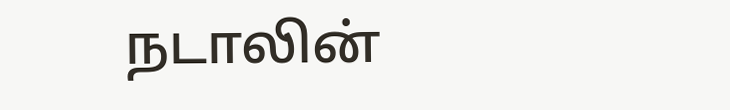நடாலின்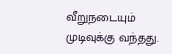வீறுநடையும் முடிவுக்கு வந்தது.